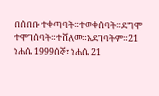በሰበቡ ተቀጣባት።ተወቀሰባት።ደግሞ ተሞገሰባት።ተሸለመ።አደገባትም።21 ነሐሴ 1999ሰኞ፣ ነሐሴ 21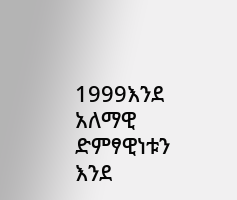1999እንደ አለማዊ ድምፃዊነቱን እንደ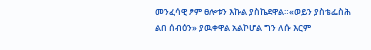መንፈሳዊ ፆም ፀሎቱን እኩል ያስኬደዋል።«ወይን ያስቴፌስሕ ልበ ሰብዕን» ያዉቀዋል አልኮሆል ግን ለሱ እርም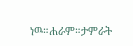ነዉ።ሐራም።ታምራት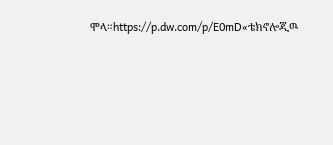ሞላ።https://p.dw.com/p/E0mD«ቴክኖሎጂዉ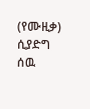(የሙዚቃ) ሲያድግ ሰዉ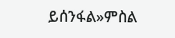ይሰንፋል»ምስል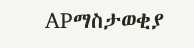APማስታወቂያ